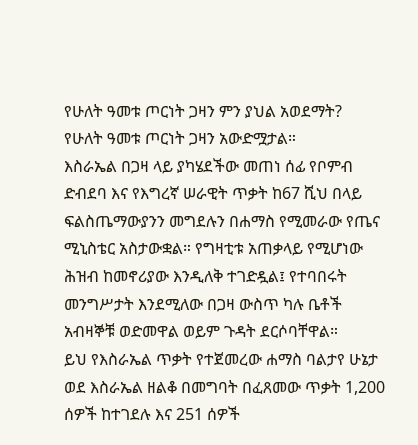የሁለት ዓመቱ ጦርነት ጋዛን ምን ያህል አወደማት?
የሁለት ዓመቱ ጦርነት ጋዛን አውድሟታል።
እስራኤል በጋዛ ላይ ያካሄደችው መጠነ ሰፊ የቦምብ ድብደባ እና የእግረኛ ሠራዊት ጥቃት ከ67 ሺህ በላይ ፍልስጤማውያንን መግደሉን በሐማስ የሚመራው የጤና ሚኒስቴር አስታውቋል። የግዛቲቱ አጠቃላይ የሚሆነው ሕዝብ ከመኖሪያው እንዲለቅ ተገድዷል፤ የተባበሩት መንግሥታት እንደሚለው በጋዛ ውስጥ ካሉ ቤቶች አብዛኞቹ ወድመዋል ወይም ጉዳት ደርሶባቸዋል።
ይህ የእስራኤል ጥቃት የተጀመረው ሐማስ ባልታየ ሁኔታ ወደ እስራኤል ዘልቆ በመግባት በፈጸመው ጥቃት 1,200 ሰዎች ከተገደሉ እና 251 ሰዎች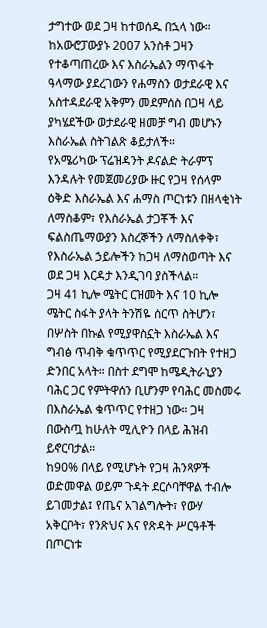ታግተው ወደ ጋዛ ከተወሰዱ በኋላ ነው።
ከአውሮፓውያኑ 2007 አንስቶ ጋዛን የተቆጣጠረው እና እስራኤልን ማጥፋት ዓላማው ያደረገውን የሐማስን ወታደራዊ እና አስተዳደራዊ አቅምን መደምሰስ በጋዛ ላይ ያካሄደችው ወታደራዊ ዘመቻ ግብ መሆኑን እስራኤል ስትገልጽ ቆይታለች።
የአሜሪካው ፕሬዝዳንት ዶናልድ ትራምፕ እንዳሉት የመጀመሪያው ዙር የጋዛ የሰላም ዕቅድ እስራኤል እና ሐማስ ጦርነቱን በዘላቂነት ለማስቆም፣ የእስራኤል ታጋቾች እና ፍልስጤማውያን እስረኞችን ለማስለቀቅ፣ የእስራኤል ኃይሎችን ከጋዛ ለማስወጣት እና ወደ ጋዛ እርዳታ እንዲገባ ያስችላል።
ጋዛ 41 ኪሎ ሜትር ርዝመት እና 10 ኪሎ ሜትር ስፋት ያላት ትንሽዬ ሰርጥ ስትሆን፣ በሦስት በኩል የሚያዋስኗት እስራኤል እና ግብፅ ጥብቅ ቁጥጥር የሚያደርጉበት የተዘጋ ድንበር አላት። በስተ ደግሞ ከሜዲትራኒያን ባሕር ጋር የምትዋሰን ቢሆንም የባሕር መስመሩ በእስራኤል ቁጥጥር የተዘጋ ነው። ጋዛ በውስጧ ከሁለት ሚሊዮን በላይ ሕዝብ ይኖርባታል።
ከ90% በላይ የሚሆኑት የጋዛ ሕንጻዎች ወድመዋል ወይም ጉዳት ደርሶባቸዋል ተብሎ ይገመታል፤ የጤና አገልግሎት፣ የውሃ አቅርቦት፣ የንጽህና እና የጽዳት ሥርዓቶች በጦርነቱ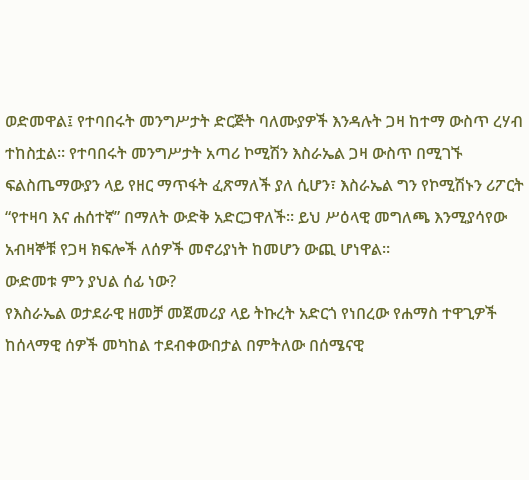ወድመዋል፤ የተባበሩት መንግሥታት ድርጅት ባለሙያዎች እንዳሉት ጋዛ ከተማ ውስጥ ረሃብ ተከስቷል። የተባበሩት መንግሥታት አጣሪ ኮሚሽን እስራኤል ጋዛ ውስጥ በሚገኙ ፍልስጤማውያን ላይ የዘር ማጥፋት ፈጽማለች ያለ ሲሆን፣ እስራኤል ግን የኮሚሽኑን ሪፖርት “የተዛባ እና ሐሰተኛ” በማለት ውድቅ አድርጋዋለች። ይህ ሥዕላዊ መግለጫ እንሚያሳየው አብዛኞቹ የጋዛ ክፍሎች ለሰዎች መኖሪያነት ከመሆን ውጪ ሆነዋል።
ውድመቱ ምን ያህል ሰፊ ነው?
የእስራኤል ወታደራዊ ዘመቻ መጀመሪያ ላይ ትኩረት አድርጎ የነበረው የሐማስ ተዋጊዎች ከሰላማዊ ሰዎች መካከል ተደብቀውበታል በምትለው በሰሜናዊ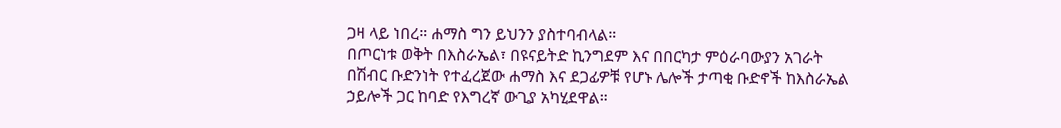ጋዛ ላይ ነበረ። ሐማስ ግን ይህንን ያስተባብላል።
በጦርነቱ ወቅት በእስራኤል፣ በዩናይትድ ኪንግደም እና በበርካታ ምዕራባውያን አገራት በሽብር ቡድንነት የተፈረጀው ሐማስ እና ደጋፊዎቹ የሆኑ ሌሎች ታጣቂ ቡድኖች ከእስራኤል ኃይሎች ጋር ከባድ የእግረኛ ውጊያ አካሂደዋል።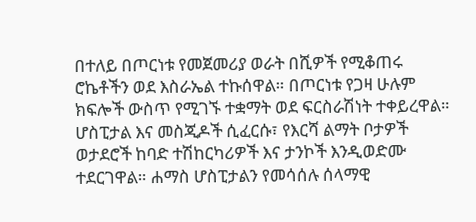በተለይ በጦርነቱ የመጀመሪያ ወራት በሺዎች የሚቆጠሩ ሮኬቶችን ወደ እስራኤል ተኩሰዋል። በጦርነቱ የጋዛ ሁሉም ክፍሎች ውስጥ የሚገኙ ተቋማት ወደ ፍርስራሽነት ተቀይረዋል። ሆስፒታል እና መስጂዶች ሲፈርሱ፣ የእርሻ ልማት ቦታዎች ወታደሮች ከባድ ተሽከርካሪዎች እና ታንኮች እንዲወድሙ ተደርገዋል። ሐማስ ሆስፒታልን የመሳሰሉ ሰላማዊ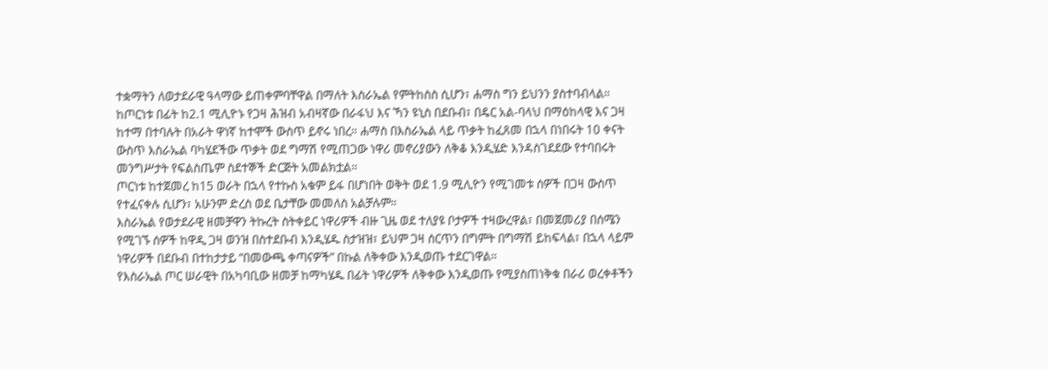ተቋማትን ለወታደራዊ ዓላማው ይጠቀምባቸዋል በማለት እስራኤል የምትከስስ ሲሆን፣ ሐማስ ግን ይህንን ያስተባብላል።
ከጦርነቱ በፊት ከ2.1 ሚሊዮኑ የጋዛ ሕዝብ አብዛኛው በራፋህ እና ኻን ዩኒስ በደቡብ፣ በዴር አል-ባላህ በማዕከላዊ እና ጋዛ ከተማ በተባሉት በአራት ዋነኛ ከተሞች ውስጥ ይኖሩ ነበረ። ሐማስ በእስራኤል ላይ ጥቃት ከፈጸመ በኋላ በነበሩት 10 ቀናት ውስጥ እስራኤል ባካሄደችው ጥቃት ወደ ግማሽ የሚጠጋው ነዋሪ መኖሪያውን ለቅቆ እንዲሄድ እንዳስገደደው የተባበሩት መንግሥታት የፍልስጤም ስደተኞች ድርጅት አመልክቷል።
ጦርነቱ ከተጀመረ ከ15 ወራት በኋላ የተኩስ አቁም ይፋ በሆነበት ወቅት ወደ 1.9 ሚሊዮን የሚገመቱ ሰዎች በጋዛ ውስጥ የተፈናቀሉ ሲሆን፣ አሁንም ድረስ ወደ ቤታቸው መመለስ አልቻሉም።
እስራኤል የወታደራዊ ዘመቻዋን ትኩረት ስትቀይር ነዋሪዎች ብዙ ጊዜ ወደ ተለያዩ ቦታዎች ተዛውረዋል፣ በመጀመሪያ በሰሜን የሚገኙ ሰዎች ከዋዲ ጋዛ ወንዝ በስተደቡብ እንዲሄዱ ስታዝዝ፣ ይህም ጋዛ ሰርጥን በግምት በግማሽ ይከፍላል፣ በኋላ ላይም ነዋሪዎች በደቡብ በተከታታይ “በመውጫ ቀጣናዎች” በኩል ለቅቀው እንዲወጡ ተደርገዋል።
የእስራኤል ጦር ሠራዊት በአካባቢው ዘመቻ ከማካሄዱ በፊት ነዋሪዎች ለቅቀው እንዲወጡ የሚያስጠነቅቁ በራሪ ወረቀቶችን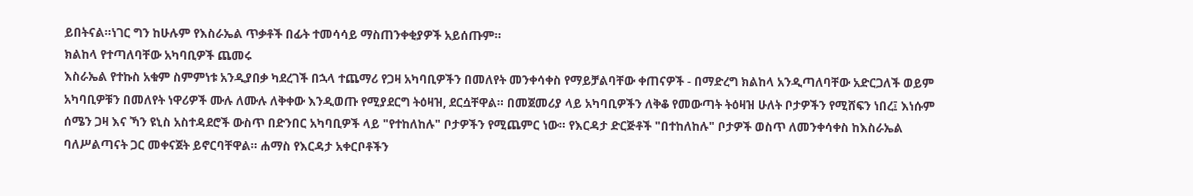ይበትናል።ነገር ግን ከሁሉም የእስራኤል ጥቃቶች በፊት ተመሳሳይ ማስጠንቀቂያዎች አይሰጡም።
ክልከላ የተጣለባቸው አካባቢዎች ጨመሩ
እስራኤል የተኩስ አቁም ስምምነቱ አንዲያበቃ ካደረገች በኋላ ተጨማሪ የጋዛ አካባቢዎችን በመለየት መንቀሳቀስ የማይቻልባቸው ቀጠናዎች - በማድረግ ክልከላ አንዲጣለባቸው አድርጋለች ወይም አካባቢዎቹን በመለየት ነዋሪዎች ሙሉ ለሙሉ ለቅቀው እንዲወጡ የሚያደርግ ትዕዛዝ, ደርሷቸዋል። በመጀመሪያ ላይ አካባቢዎችን ለቅቆ የመውጣት ትዕዛዝ ሁለት ቦታዎችን የሚሸፍን ነበረ፤ እነሱም ሰሜን ጋዛ እና ኻን ዩኒስ አስተዳደሮች ውስጥ በድንበር አካባቢዎች ላይ "የተከለከሉ" ቦታዎችን የሚጨምር ነው። የእርዳታ ድርጅቶች "በተከለከሉ" ቦታዎች ወስጥ ለመንቀሳቀስ ከእስራኤል ባለሥልጣናት ጋር መቀናጀት ይኖርባቸዋል። ሐማስ የእርዳታ አቀርቦቶችን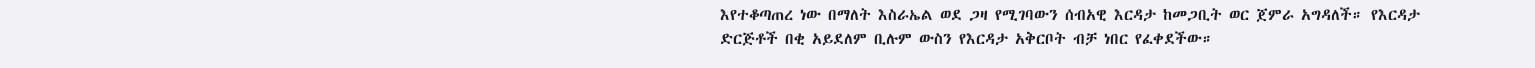እየተቆጣጠረ ነው በማለት እስራኤል ወደ ጋዛ የሚገባውን ሰብአዊ እርዳታ ከመጋቢት ወር ጀምራ አግዳለች። የእርዳታ ድርጅቶች በቂ አይደለም ቢሉም ውስን የእርዳታ አቅርቦት ብቻ ነበር የፈቀደችው።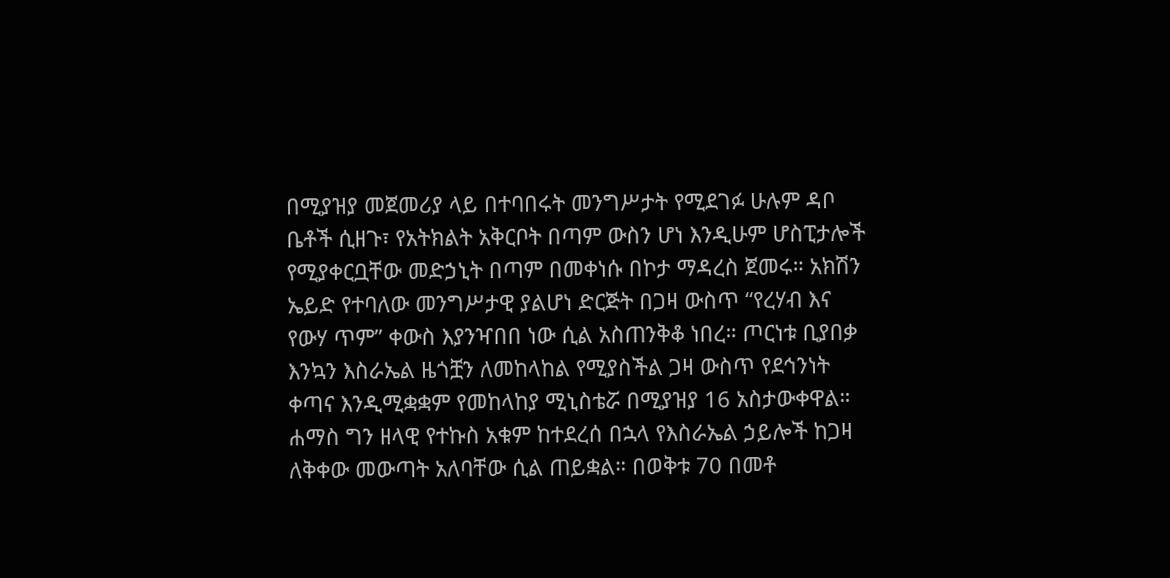በሚያዝያ መጀመሪያ ላይ በተባበሩት መንግሥታት የሚደገፉ ሁሉም ዳቦ ቤቶች ሲዘጉ፣ የአትክልት አቅርቦት በጣም ውስን ሆነ እንዲሁም ሆስፒታሎች የሚያቀርቧቸው መድኃኒት በጣም በመቀነሱ በኮታ ማዳረስ ጀመሩ። አክሽን ኤይድ የተባለው መንግሥታዊ ያልሆነ ድርጅት በጋዛ ውስጥ “የረሃብ እና የውሃ ጥም” ቀውስ እያንዣበበ ነው ሲል አስጠንቅቆ ነበረ። ጦርነቱ ቢያበቃ እንኳን እስራኤል ዜጎቿን ለመከላከል የሚያስችል ጋዛ ውስጥ የደኅንነት ቀጣና እንዲሚቋቋም የመከላከያ ሚኒስቴሯ በሚያዝያ 16 አስታውቀዋል። ሐማስ ግን ዘላዊ የተኩስ አቁም ከተደረሰ በኋላ የእስራኤል ኃይሎች ከጋዛ ለቅቀው መውጣት አለባቸው ሲል ጠይቋል። በወቅቱ 70 በመቶ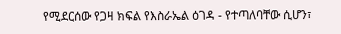የሚደርሰው የጋዛ ክፍል የእስራኤል ዕገዳ - የተጣለባቸው ሲሆን፣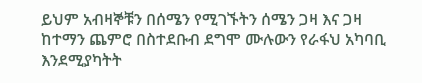ይህም አብዛኞቹን በሰሜን የሚገኙትን ሰሜን ጋዛ እና ጋዛ ከተማን ጨምሮ በስተደቡብ ደግሞ ሙሉውን የራፋህ አካባቢ እንደሚያካትት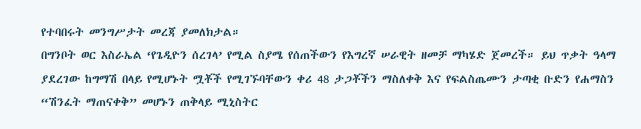የተባበሩት መንግሥታት መረጃ ያመለክታል።
በግንቦት ወር እስራኤል ‘የጌዲዮን ሰረገላ’ የሚል ስያሜ የሰጠችውን የእግረኛ ሠራዊት ዘመቻ ማካሄድ ጀመረች። ይህ ጥቃት ዓላማ ያደረገው ከግማሽ በላይ የሚሆኑት ሟቾች የሚገኙባቸውን ቀሪ 48 ታጋቾችን ማስለቀቅ እና የፍልስጤሙን ታጣቂ ቡድን የሐማስን “ሽንፈት ማጠናቀቅ” መሆኑን ጠቅላይ ሚኒስትር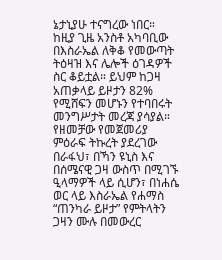ኔታኒያሁ ተናግረው ነበር።
ከዚያ ጊዜ አንስቶ አካባቢው በእስራኤል ለቅቆ የመውጣት ትዕዛዝ እና ሌሎች ዕገዳዎች ስር ቆይቷል። ይህም ከጋዛ አጠቃላይ ይዞታን 82% የሚሸፍን መሆኑን የተባበሩት መንግሥታት መረጃ ያሳያል።
የዘመቻው የመጀመሪያ ምዕራፍ ትኩረት ያደረገው በራፋህ፣ በኻን ዩኒስ እና በሰሜናዊ ጋዛ ውስጥ በሚገኙ ዒላማዎች ላይ ሲሆን፣ በነሐሴ ወር ላይ እስራኤል የሐማስ “ጠንካራ ይዞታ” የምትላትን ጋዛን ሙሉ በመውረር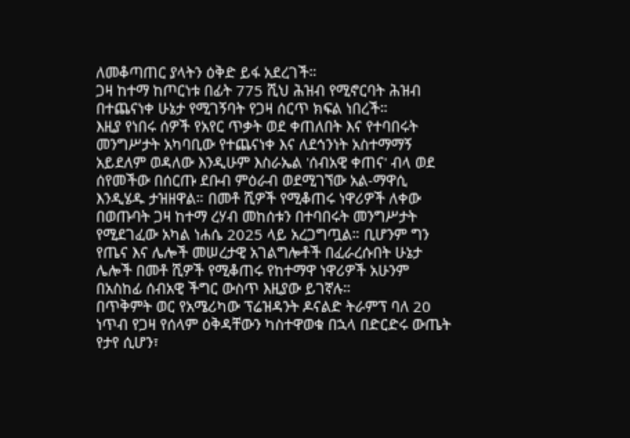ለመቆጣጠር ያላትን ዕቅድ ይፋ አደረገች።
ጋዛ ከተማ ከጦርነቱ በፊት 775 ሺህ ሕዝብ የሚኖርባት ሕዝብ በተጨናነቀ ሁኔታ የሚገኝባት የጋዛ ሰርጥ ክፍል ነበረች።
እዚያ የነበሩ ሰዎች የአየር ጥቃት ወደ ቀጠለበት እና የተባበሩት መንግሥታት አካባቢው የተጨናነቀ እና ለደኅንነት አስተማማኝ አይደለም ወዳለው እንዲሁም እስራኤል 'ሰብአዊ ቀጠና' ብላ ወደ ሰየመችው በሰርጡ ደቡብ ምዕራብ ወደሚገኘው አል-ማዋሲ እንዲሄዱ ታዝዘዋል። በመቶ ሺዎች የሚቆጠሩ ነዋሪዎች ለቀው በወጡባት ጋዛ ከተማ ረሃብ መከሰቱን በተባበሩት መንግሥታት የሚደገፈው አካል ነሐሴ 2025 ላይ አረጋግጧል። ቢሆንም ግን የጤና እና ሌሎች መሠረታዊ አገልግሎቶች በፈራረሱበት ሁኔታ ሌሎች በመቶ ሺዎች የሚቆጠሩ የከተማዋ ነዋሪዎች አሁንም በአስከፊ ሰብአዊ ችግር ውስጥ እዚያው ይገኛሉ።
በጥቅምት ወር የአሜሪካው ፕሬዝዳንት ዶናልድ ትራምፕ ባለ 20 ነጥብ የጋዛ የሰላም ዕቅዳቸውን ካስተዋወቁ በኋላ በድርድሩ ውጤት የታየ ሲሆን፣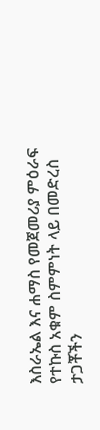እስራኤል እና ሐማስ የመጀመሪያ ምዕራፍ የተኩስ አቁም ስምምነት ላይ በመድረስ ታጋቾችን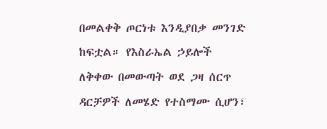በመልቀቅ ጦርነቱ እንዲያበቃ መንገድ ከፍቷል። የእስራኤል ኃይሎች ለቅቀው በመውጣት ወደ ጋዛ ሰርጥ ዳርቻዎች ለመሄድ የተስማሙ ሲሆን፣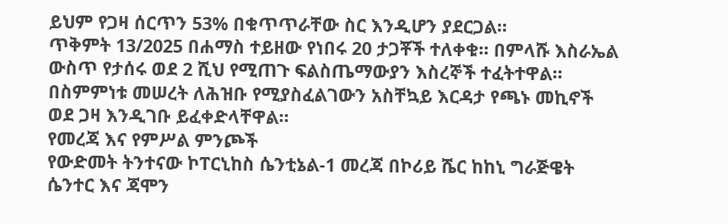ይህም የጋዛ ሰርጥን 53% በቁጥጥራቸው ስር እንዲሆን ያደርጋል።
ጥቅምት 13/2025 በሐማስ ተይዘው የነበሩ 20 ታጋቾች ተለቀቁ። በምላሹ እስራኤል ውስጥ የታሰሩ ወደ 2 ሺህ የሚጠጉ ፍልስጤማውያን እስረኞች ተፈትተዋል። በስምምነቱ መሠረት ለሕዝቡ የሚያስፈልገውን አስቸኳይ እርዳታ የጫኑ መኪኖች ወደ ጋዛ እንዲገቡ ይፈቀድላቸዋል።
የመረጃ እና የምሥል ምንጮች
የውድመት ትንተናው ኮፐርኒከስ ሴንቲኔል-1 መረጃ በኮሪይ ሼር ከከኒ ግራጅዌት ሴንተር እና ጃሞን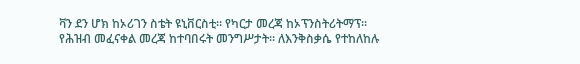ቫን ደን ሆክ ከኦሪገን ስቴት ዩኒቨርስቲ። የካርታ መረጃ ከኦፕንስትሪትማፕ። የሕዝብ መፈናቀል መረጃ ከተባበሩት መንግሥታት። ለእንቅስቃሴ የተከለከሉ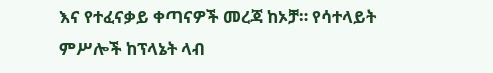እና የተፈናቃይ ቀጣናዎች መረጃ ከኦቻ። የሳተላይት ምሥሎች ከፕላኔት ላብ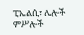ፒኤልሲ፣ ሌሎች ምሥሎች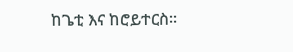ከጌቲ እና ከሮይተርስ።